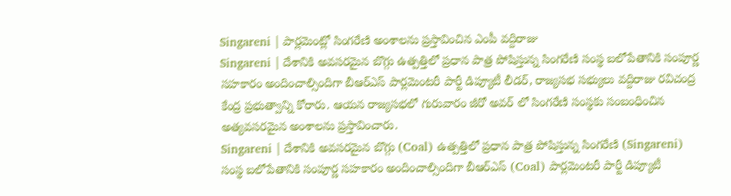Singareni | పార్లమెంట్లో సింగరేణి అంశాలను ప్రస్తావించిన ఎంపీ వద్దిరాజు
Singareni | దేశానికి అవసరమైన బొగ్గు ఉత్పత్తిలో ప్రధాన పాత్ర పోషిస్తున్న సింగరేణి సంస్థ బలోపేతానికి సంపూర్ణ సహకారం అందించాల్సిందిగా బీఆర్ఎస్ పార్లమెంటరీ పార్టీ డిప్యూటీ లీడర్, రాజ్యసభ సభ్యులు వద్దిరాజు రవిచంద్ర కేంద్ర ప్రభుత్వాన్ని కోరారు. ఆయన రాజ్యసభలో గురువారం జీరో అవర్ లో సింగరేణి సంస్థకు సంబంధించిన అత్యవసరమైన అంశాలను ప్రస్తావించారు.
Singareni | దేశానికి అవసరమైన బొగ్గు (Coal) ఉత్పత్తిలో ప్రధాన పాత్ర పోషిస్తున్న సింగరేణి (Singareni) సంస్థ బలోపేతానికి సంపూర్ణ సహకారం అందించాల్సిందిగా బీఆర్ఎస్ (Coal) పార్లమెంటరీ పార్టీ డిప్యూటీ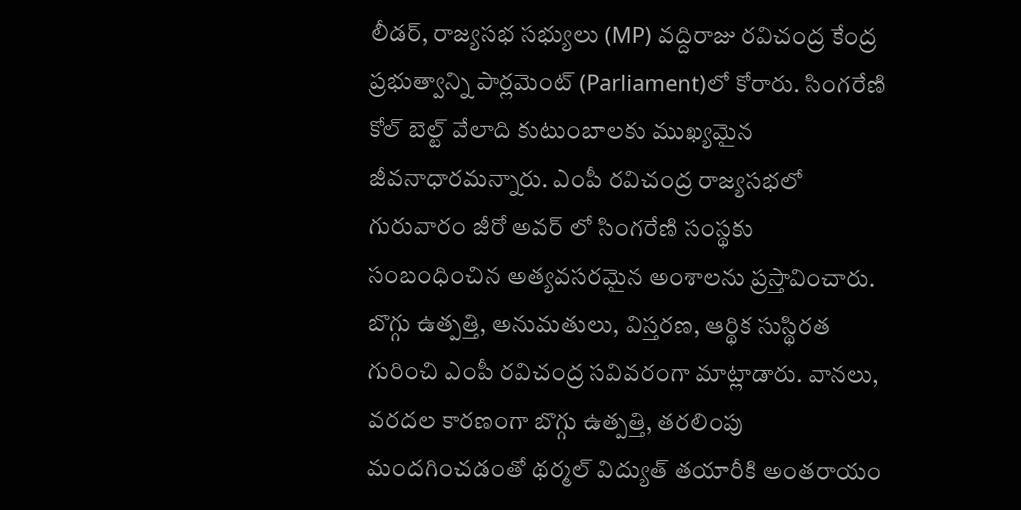లీడర్, రాజ్యసభ సభ్యులు (MP) వద్దిరాజు రవిచంద్ర కేంద్ర ప్రభుత్వాన్ని పార్లమెంట్ (Parliament)లో కోరారు. సింగరేణి కోల్ బెల్ట్ వేలాది కుటుంబాలకు ముఖ్యమైన జీవనాధారమన్నారు. ఎంపీ రవిచంద్ర రాజ్యసభలో గురువారం జీరో అవర్ లో సింగరేణి సంస్థకు సంబంధించిన అత్యవసరమైన అంశాలను ప్రస్తావించారు. బొగ్గు ఉత్పత్తి, అనుమతులు, విస్తరణ, ఆర్థిక సుస్థిరత గురించి ఎంపీ రవిచంద్ర సవివరంగా మాట్లాడారు. వానలు, వరదల కారణంగా బొగ్గు ఉత్పత్తి, తరలింపు మందగించడంతో థర్మల్ విద్యుత్ తయారీకి అంతరాయం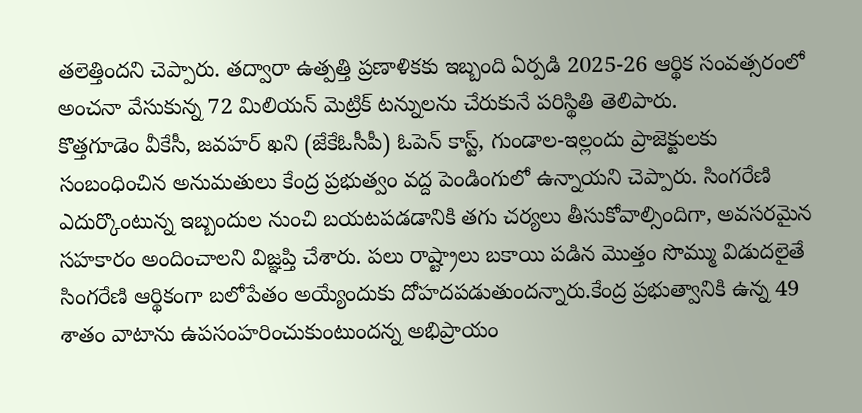తలెత్తిందని చెప్పారు. తద్వారా ఉత్పత్తి ప్రణాళికకు ఇబ్బంది ఏర్పడి 2025-26 ఆర్థిక సంవత్సరంలో అంచనా వేసుకున్న 72 మిలియన్ మెట్రిక్ టన్నులను చేరుకునే పరిస్థితి తెలిపారు.
కొత్తగూడెం వీకేసీ, జవహర్ ఖని (జేకేఓసీపీ) ఓపెన్ కాస్ట్, గుండాల-ఇల్లందు ప్రాజెక్టులకు సంబంధించిన అనుమతులు కేంద్ర ప్రభుత్వం వద్ద పెండింగులో ఉన్నాయని చెప్పారు. సింగరేణి ఎదుర్కొంటున్న ఇబ్బందుల నుంచి బయటపడడానికి తగు చర్యలు తీసుకోవాల్సిందిగా, అవసరమైన సహకారం అందించాలని విజ్ఞప్తి చేశారు. పలు రాష్ట్రాలు బకాయి పడిన మొత్తం సొమ్ము విడుదలైతే సింగరేణి ఆర్థికంగా బలోపేతం అయ్యేందుకు దోహదపడుతుందన్నారు.కేంద్ర ప్రభుత్వానికి ఉన్న 49 శాతం వాటాను ఉపసంహరించుకుంటుందన్న అభిప్రాయం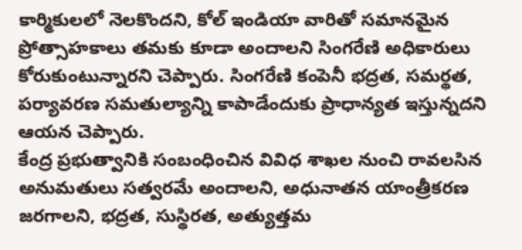కార్మికులలో నెలకొందని, కోల్ ఇండియా వారితో సమానమైన ప్రోత్సాహకాలు తమకు కూడా అందాలని సింగరేణి అధికారులు కోరుకుంటున్నారని చెప్పారు. సింగరేణి కంపెనీ భద్రత, సమర్థత, పర్యావరణ సమతుల్యాన్ని కాపాడేందుకు ప్రాధాన్యత ఇస్తున్నదని ఆయన చెప్పారు.
కేంద్ర ప్రభుత్వానికి సంబంధించిన వివిధ శాఖల నుంచి రావలసిన అనుమతులు సత్వరమే అందాలని, అధునాతన యాంత్రీకరణ జరగాలని, భద్రత, సుస్థిరత, అత్యుత్తమ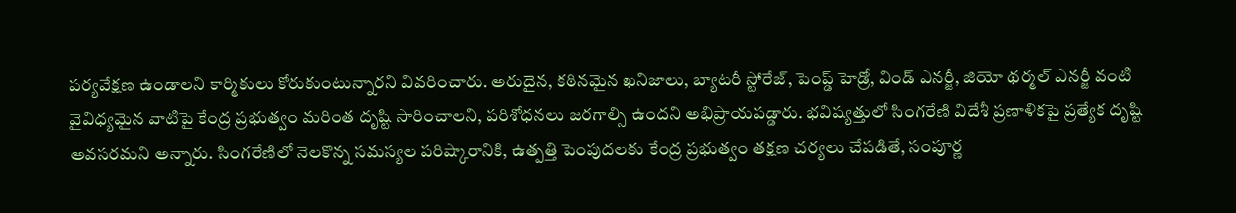పర్యవేక్షణ ఉండాలని కార్మికులు కోరుకుంటున్నారని వివరించారు. అరుదైన, కఠినమైన ఖనిజాలు, బ్యాటరీ స్టోరేజ్, పెంప్డ్ హెడ్రో, విండ్ ఎనర్జీ, జియో థర్మల్ ఎనర్జీ వంటి వైవిధ్యమైన వాటిపై కేంద్ర ప్రభుత్వం మరింత దృష్టి సారించాలని, పరిశోధనలు జరగాల్సి ఉందని అభిప్రాయపడ్డారు. భవిష్యత్తులో సింగరేణి విదేశీ ప్రణాళికపై ప్రత్యేక దృష్టి అవసరమని అన్నారు. సింగరేణిలో నెలకొన్న సమస్యల పరిష్కారానికి, ఉత్పత్తి పెంపుదలకు కేంద్ర ప్రభుత్వం తక్షణ చర్యలు చేపడితే, సంపూర్ణ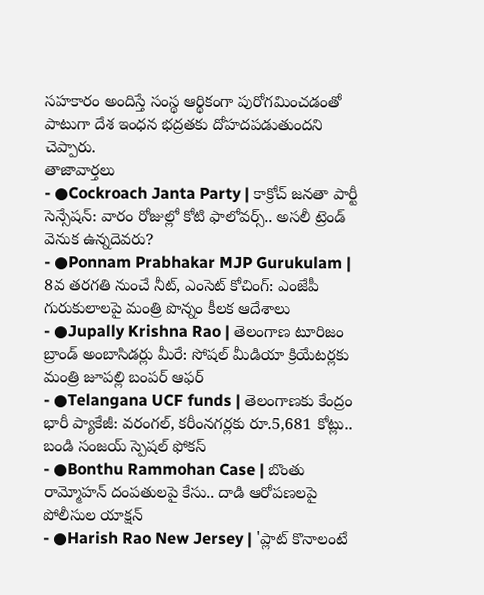సహకారం అందిస్తే సంస్థ ఆర్థికంగా పురోగమించడంతో పాటుగా దేశ ఇంధన భద్రతకు దోహదపడుతుందని చెప్పారు.
తాజావార్తలు
- ●Cockroach Janta Party | కాక్రోచ్ జనతా పార్టీ సెన్సేషన్: వారం రోజుల్లో కోటి ఫాలోవర్స్.. అసలీ ట్రెండ్ వెనుక ఉన్నదెవరు?
- ●Ponnam Prabhakar MJP Gurukulam | 8వ తరగతి నుంచే నీట్, ఎంసెట్ కోచింగ్: ఎంజేపీ గురుకులాలపై మంత్రి పొన్నం కీలక ఆదేశాలు
- ●Jupally Krishna Rao | తెలంగాణ టూరిజం బ్రాండ్ అంబాసిడర్లు మీరే: సోషల్ మీడియా క్రియేటర్లకు మంత్రి జూపల్లి బంపర్ ఆఫర్
- ●Telangana UCF funds | తెలంగాణకు కేంద్రం భారీ ప్యాకేజీ: వరంగల్, కరీంనగర్లకు రూ.5,681 కోట్లు.. బండి సంజయ్ స్పెషల్ ఫోకస్
- ●Bonthu Rammohan Case | బొంతు రామ్మోహన్ దంపతులపై కేసు.. దాడి ఆరోపణలపై పోలీసుల యాక్షన్
- ●Harish Rao New Jersey | 'ప్లాట్ కొనాలంటే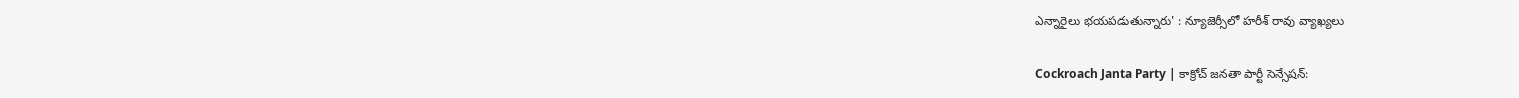ఎన్నారైలు భయపడుతున్నారు' : న్యూజెర్సీలో హరీశ్ రావు వ్యాఖ్యలు

Cockroach Janta Party | కాక్రోచ్ జనతా పార్టీ సెన్సేషన్: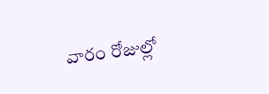వారం రోజుల్లో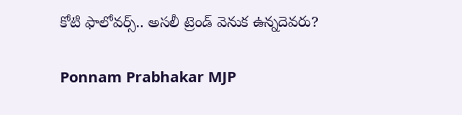కోటి ఫాలోవర్స్.. అసలీ ట్రెండ్ వెనుక ఉన్నదెవరు?

Ponnam Prabhakar MJP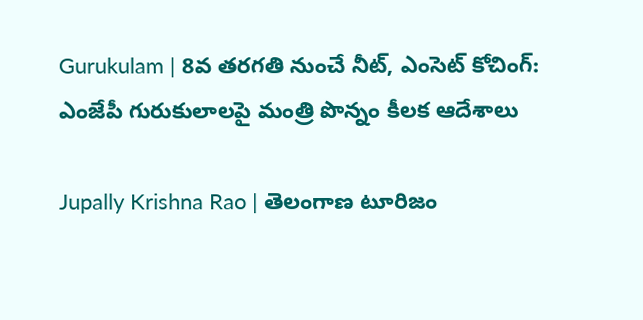Gurukulam | 8వ తరగతి నుంచే నీట్, ఎంసెట్ కోచింగ్: ఎంజేపీ గురుకులాలపై మంత్రి పొన్నం కీలక ఆదేశాలు

Jupally Krishna Rao | తెలంగాణ టూరిజం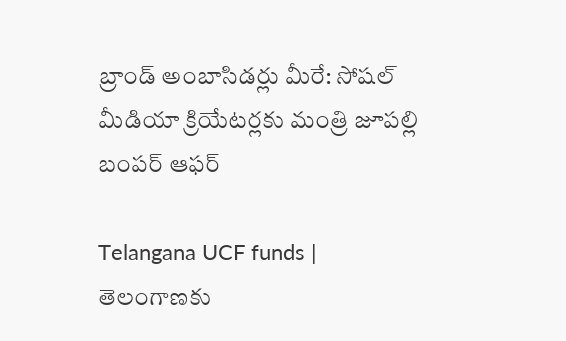బ్రాండ్ అంబాసిడర్లు మీరే: సోషల్ మీడియా క్రియేటర్లకు మంత్రి జూపల్లి బంపర్ ఆఫర్

Telangana UCF funds | తెలంగాణకు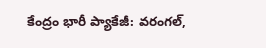కేంద్రం భారీ ప్యాకేజీ: వరంగల్,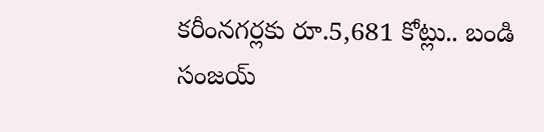కరీంనగర్లకు రూ.5,681 కోట్లు.. బండి సంజయ్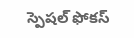స్పెషల్ ఫోకస్